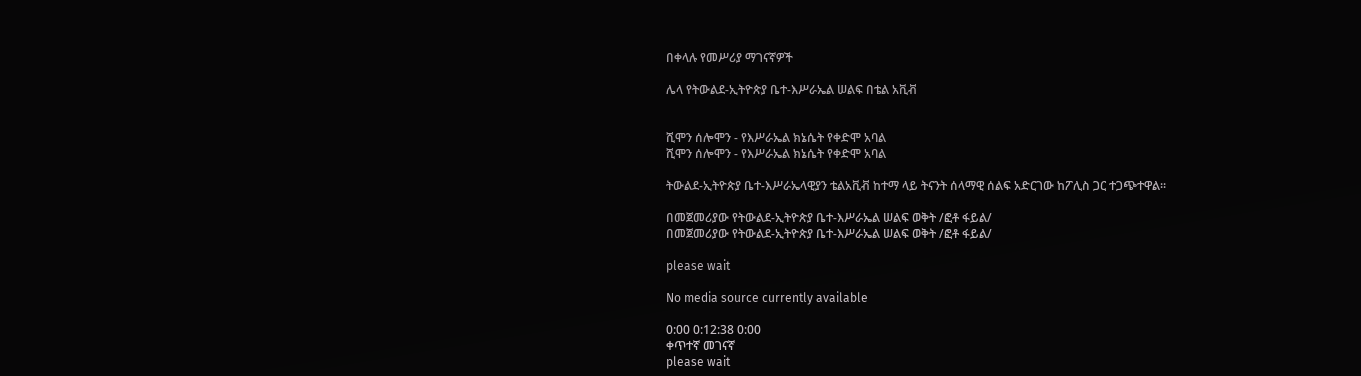በቀላሉ የመሥሪያ ማገናኛዎች

ሌላ የትውልደ-ኢትዮጵያ ቤተ-እሥራኤል ሠልፍ በቴል አቪቭ


ሺሞን ሰሎሞን - የእሥራኤል ክኔሴት የቀድሞ አባል
ሺሞን ሰሎሞን - የእሥራኤል ክኔሴት የቀድሞ አባል

ትውልደ-ኢትዮጵያ ቤተ-እሥራኤላዊያን ቴልአቪቭ ከተማ ላይ ትናንት ሰላማዊ ሰልፍ አድርገው ከፖሊስ ጋር ተጋጭተዋል፡፡

በመጀመሪያው የትውልደ-ኢትዮጵያ ቤተ-እሥራኤል ሠልፍ ወቅት /ፎቶ ፋይል/
በመጀመሪያው የትውልደ-ኢትዮጵያ ቤተ-እሥራኤል ሠልፍ ወቅት /ፎቶ ፋይል/

please wait

No media source currently available

0:00 0:12:38 0:00
ቀጥተኛ መገናኛ
please wait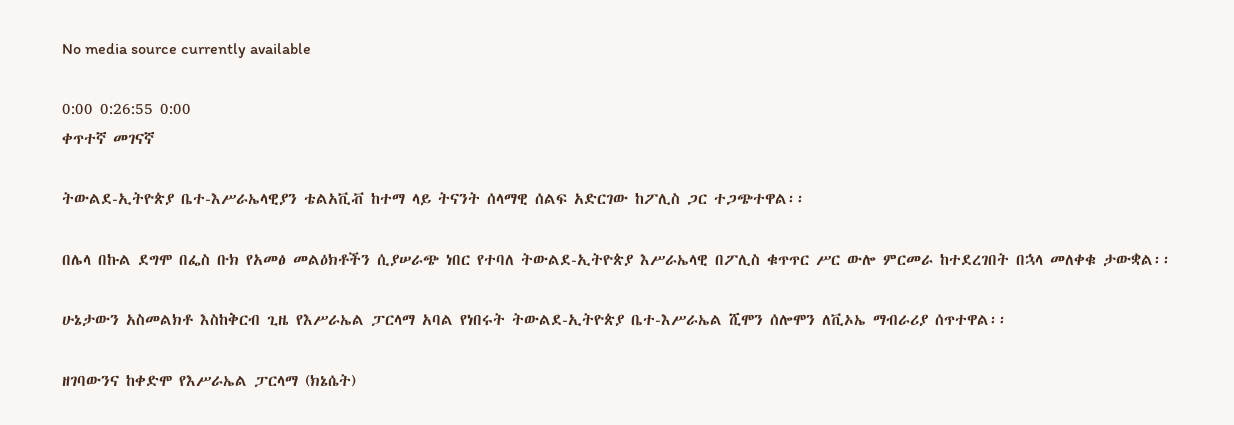No media source currently available

0:00 0:26:55 0:00
ቀጥተኛ መገናኛ

ትውልደ-ኢትዮጵያ ቤተ-እሥራኤላዊያን ቴልአቪቭ ከተማ ላይ ትናንት ሰላማዊ ሰልፍ አድርገው ከፖሊስ ጋር ተጋጭተዋል፡፡

በሌላ በኩል ደግሞ በፌስ ቡክ የአመፅ መልዕክቶችን ሲያሠራጭ ነበር የተባለ ትውልደ-ኢትዮጵያ እሥራኤላዊ በፖሊስ ቁጥጥር ሥር ውሎ ምርመራ ከተደረገበት በኋላ መለቀቁ ታውቋል፡፡

ሁኔታውን አስመልክቶ እስከቅርብ ጊዜ የእሥራኤል ፓርላማ አባል የነበሩት ትውልደ-ኢትዮጵያ ቤተ-እሥራኤል ሺሞን ሰሎሞን ለቪኦኤ ማብራሪያ ሰጥተዋል፡፡

ዘገባውንና ከቀድሞ የእሥራኤል ፓርላማ (ክኔሴት)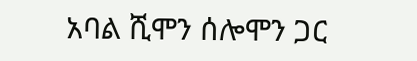አባል ሺሞን ሰሎሞን ጋር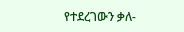የተደረገውን ቃለ-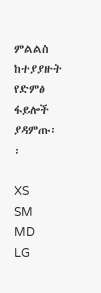ምልልስ ከተያያዙት የድምፅ ፋይሎች ያዳምጡ፡፡

XS
SM
MD
LG